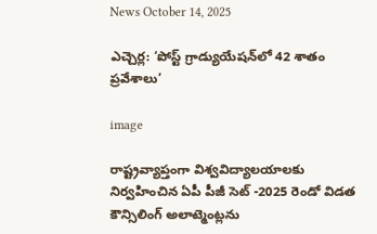News October 14, 2025

ఎచ్చెర్ల: ‘పోస్ట్ గ్రాడ్యుయేషన్‌లో 42 శాతం ప్రవేశాలు’

image

రాష్ట్రవ్యాప్తంగా విశ్వవిద్యాలయాలకు నిర్వహించిన ఏపీ పీజీ సెట్ -2025 రెండో విడత కౌన్సిలింగ్ అలాట్మెంట్లను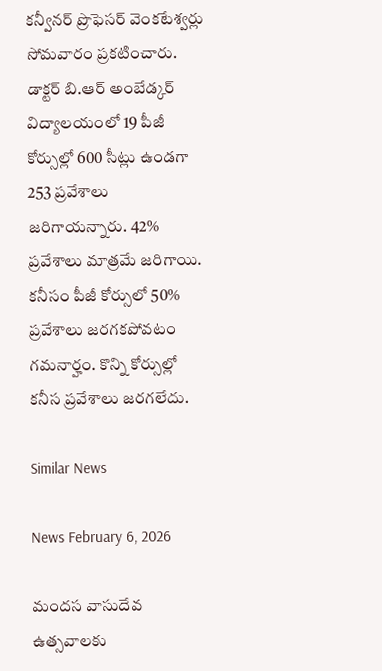కన్వీనర్ ప్రొఫెసర్ వెంకటేశ్వర్లు సోమవారం ప్రకటించారు. డాక్టర్ బి.ఆర్ అంబేడ్కర్ విద్యాలయంలో 19 పీజీ కోర్సుల్లో 600 సీట్లు ఉండగా 253 ప్రవేశాలు జరిగాయన్నారు. 42% ప్రవేశాలు మాత్రమే జరిగాయి. కనీసం పీజీ కోర్సులో 50% ప్రవేశాలు జరగకపోవటం గమనార్హం. కొన్ని కోర్సుల్లో కనీస ప్రవేశాలు జరగలేదు.

Similar News

News February 6, 2026

మందస వాసుదేవ ఉత్సవాలకు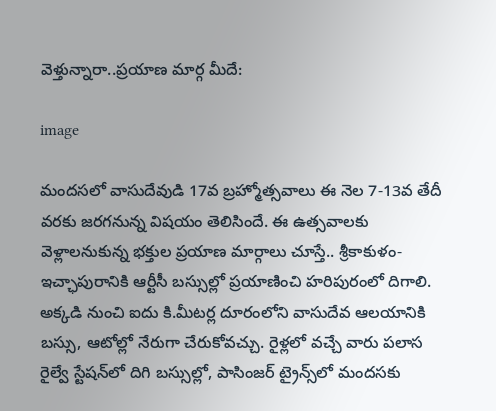వెళ్తున్నారా..ప్రయాణ మార్గ మీదే:

image

మందసలో వాసుదేవుడి 17వ బ్రహ్మోత్సవాలు ఈ నెల 7-13వ తేదీ వరకు జరగనున్న విషయం తెలిసిందే. ఈ ఉత్సవాలకు వెళ్లాలనుకున్న భక్తుల ప్రయాణ మార్గాలు చూస్తే.. శ్రీకాకుళం-ఇచ్ఛాపురానికి ఆర్టీసీ బస్సుల్లో ప్రయాణించి హరిపురంలో దిగాలి. అక్కడి నుంచి ఐదు కి.మీటర్ల దూరంలోని వాసుదేవ ఆలయానికి బస్సు, ఆటోల్లో నేరుగా చేరుకోవచ్చు. రైళ్లలో వచ్చే వారు పలాస రైల్వే స్టేషన్‌లో దిగి బస్సుల్లో, పాసింజర్ ట్రైన్స్‌లో మందసకు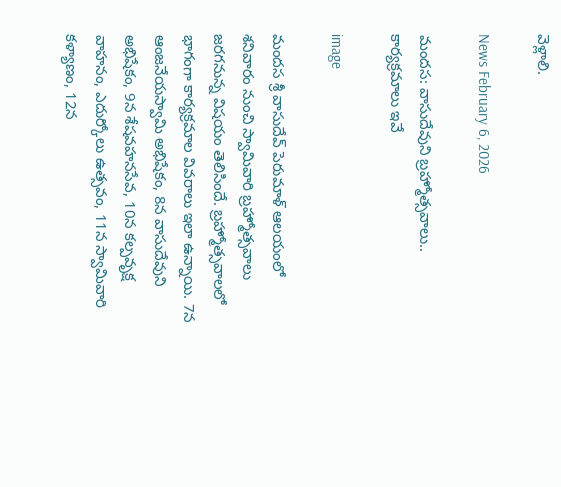వెళ్లాలి.

News February 6, 2026

మందస: వాసుదేవుని బ్రహ్మోత్సవాలు.. కార్యక్రమాలు ఇవే

image

మందస శ్రీ వాసుదేవ్ పెరుమాళ్ ఆలయంలో శనివారం నుంచి స్వామివారి బ్రహ్మోత్సవాలు జరగనున్న విషయం తెలిసిందే. బ్రహ్మోత్సవాలలో భాగంగా కార్యక్రమాల వివరాలు ఇలా ఉన్నాయి. 7న ఆంజనేయస్వామి అభిషేకం, 8న వాసుదేవుని అభిషేకం, 9న శేషవహనసేవ, 10న కల్పవృక్ష వాహనం, ఎదుర్కోలు ఉత్సవం, 11న స్వామివారి కళ్యాణం, 12న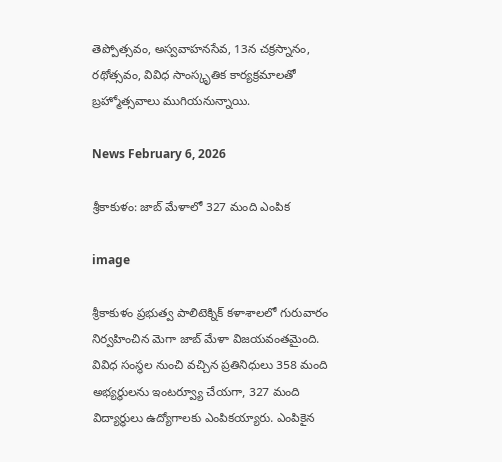తెప్పోత్సవం, అస్వవాహనసేవ, 13న చక్రస్నానం, రథోత్సవం, వివిధ సాంస్కృతిక కార్యక్రమాలతో బ్రహ్మోత్సవాలు ముగియనున్నాయి.

News February 6, 2026

శ్రీకాకుళం: జాబ్ మేళాలో 327 మంది ఎంపిక

image

శ్రీకాకుళం ప్రభుత్వ పాలిటెక్నిక్ కళాశాలలో గురువారం నిర్వహించిన మెగా జాబ్ మేళా విజయవంతమైంది. వివిధ సంస్థల నుంచి వచ్చిన ప్రతినిధులు 358 మంది అభ్యర్థులను ఇంటర్వ్యూ చేయగా, 327 మంది విద్యార్థులు ఉద్యోగాలకు ఎంపికయ్యారు. ఎంపికైన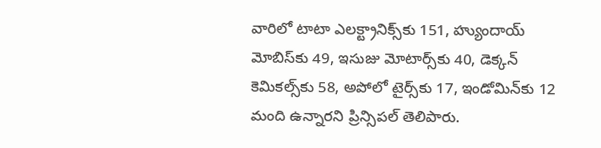వారిలో టాటా ఎలక్ట్రానిక్స్‌కు 151, హ్యుందాయ్ మోబిస్‌కు 49, ఇసుజు మోటార్స్‌కు 40, డెక్కన్ కెమికల్స్‌కు 58, అపోలో టైర్స్‌కు 17, ఇండోమిన్‌కు 12 మంది ఉన్నారని ప్రిన్సిపల్ తెలిపారు.